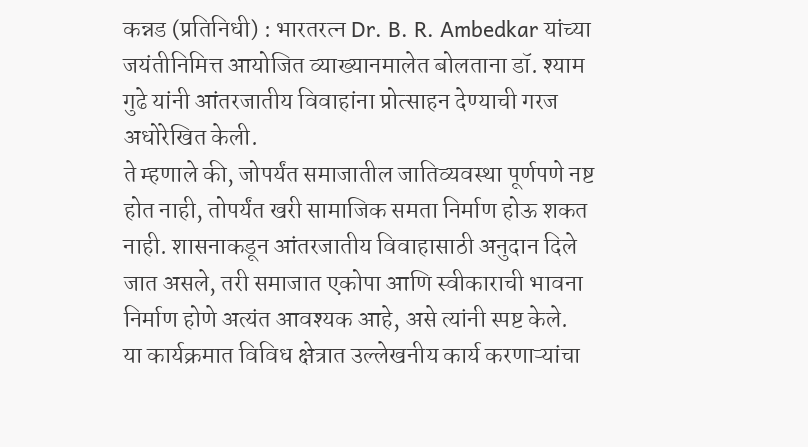कन्नड (प्रतिनिधी) : भारतरत्न Dr. B. R. Ambedkar यांच्या जयंतीनिमित्त आयोजित व्याख्यानमालेत बोलताना डॉ. श्याम गुढे यांनी आंतरजातीय विवाहांना प्रोत्साहन देण्याची गरज अधोरेखित केली.
ते म्हणाले की, जोपर्यंत समाजातील जातिव्यवस्था पूर्णपणे नष्ट होत नाही, तोपर्यंत खरी सामाजिक समता निर्माण होऊ शकत नाही. शासनाकडून आंतरजातीय विवाहासाठी अनुदान दिले जात असले, तरी समाजात एकोपा आणि स्वीकाराची भावना निर्माण होणे अत्यंत आवश्यक आहे, असे त्यांनी स्पष्ट केले.
या कार्यक्रमात विविध क्षेत्रात उल्लेखनीय कार्य करणाऱ्यांचा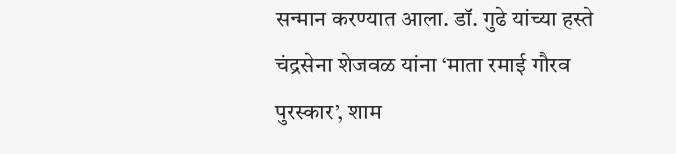सन्मान करण्यात आला. डॉ. गुढे यांच्या हस्ते चंद्रसेना शेजवळ यांना ‘माता रमाई गौरव पुरस्कार’, शाम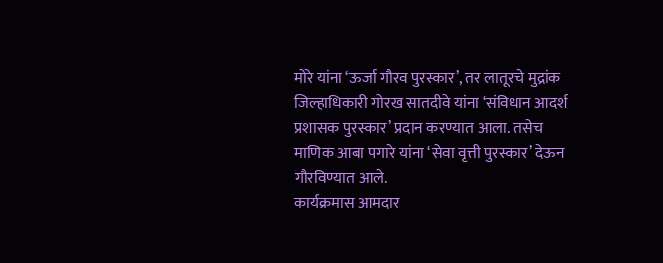मोरे यांना ‘ऊर्जा गौरव पुरस्कार’, तर लातूरचे मुद्रांक जिल्हाधिकारी गोरख सातदीवे यांना ‘संविधान आदर्श प्रशासक पुरस्कार’ प्रदान करण्यात आला. तसेच माणिक आबा पगारे यांना ‘सेवा वृत्ती पुरस्कार’ देऊन गौरविण्यात आले.
कार्यक्रमास आमदार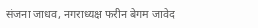संजना जाधव, नगराध्यक्ष फरीन बेगम जावेद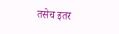तसेच इतर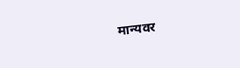मान्यवर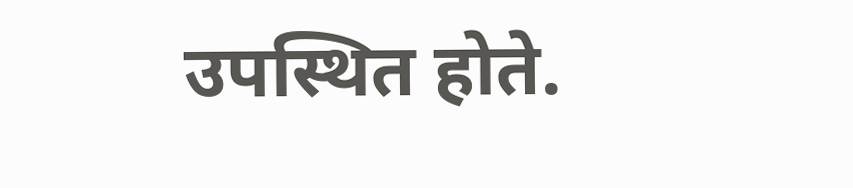उपस्थित होते.